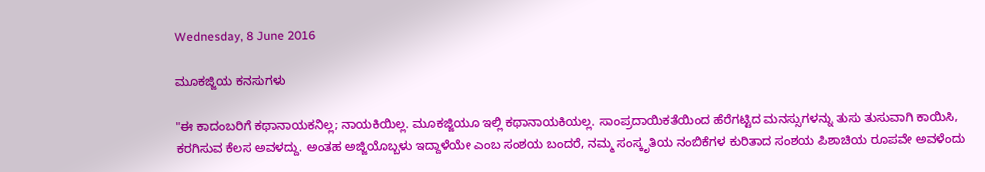Wednesday, 8 June 2016

ಮೂಕಜ್ಜಿಯ ಕನಸುಗಳು

"ಈ ಕಾದಂಬರಿಗೆ ಕಥಾನಾಯಕನಿಲ್ಲ; ನಾಯಕಿಯಿಲ್ಲ. ಮೂಕಜ್ಜಿಯೂ ಇಲ್ಲಿ ಕಥಾನಾಯಕಿಯಲ್ಲ. ಸಾಂಪ್ರದಾಯಿಕತೆಯಿಂದ ಹೆರೆಗಟ್ಟಿದ ಮನಸ್ಸುಗಳನ್ನು ತುಸು ತುಸುವಾಗಿ ಕಾಯಿಸಿ, ಕರಗಿಸುವ ಕೆಲಸ ಅವಳದ್ದು. ಅಂತಹ ಅಜ್ಜಿಯೊಬ್ಬಳು ಇದ್ದಾಳೆಯೇ ಎಂಬ ಸಂಶಯ ಬಂದರೆ, ನಮ್ಮ ಸಂಸ್ಕೃತಿಯ ನಂಬಿಕೆಗಳ ಕುರಿತಾದ ಸಂಶಯ ಪಿಶಾಚಿಯ ರೂಪವೇ ಅವಳೆಂದು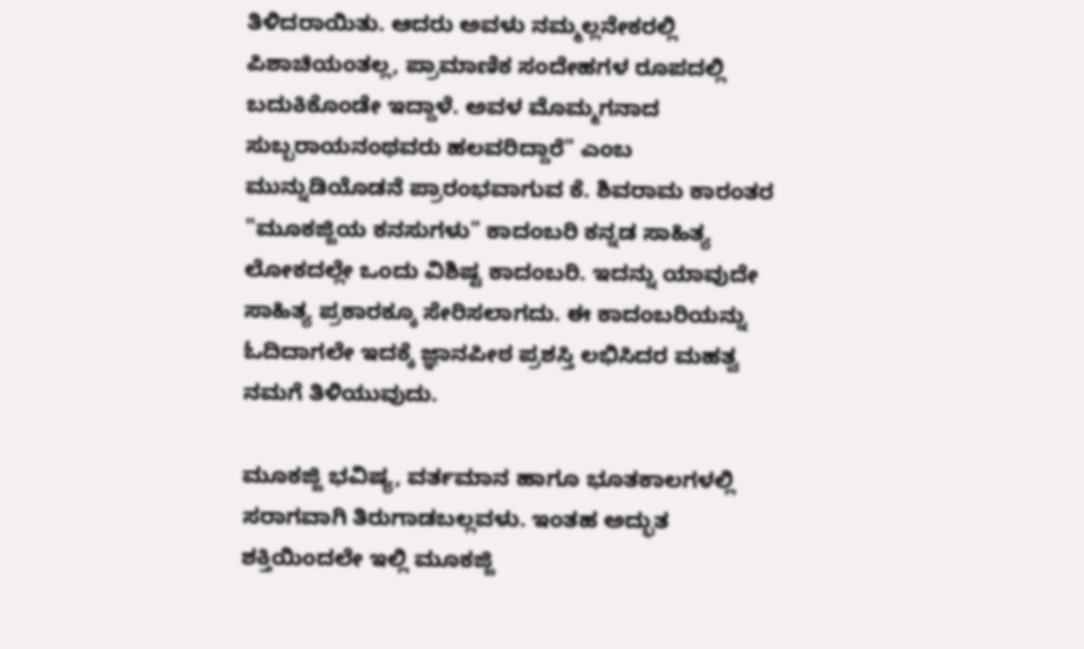ತಿಳಿದರಾಯಿತು. ಆದರು ಅವಳು ನಮ್ಮಲ್ಲನೇಕರಲ್ಲಿ ಪಿಶಾಚಿಯಂತಲ್ಲ, ಪ್ರಾಮಾಣಿಕ ಸಂದೇಹಗಳ ರೂಪದಲ್ಲಿ ಬದುಕಿಕೊಂಡೇ ಇದ್ದಾಳೆ. ಅವಳ ಮೊಮ್ಮಗನಾದ ಸುಬ್ಬರಾಯನಂಥವರು ಹಲವರಿದ್ದಾರೆ" ಎಂಬ ಮುನ್ನುಡಿಯೊಡನೆ ಪ್ರಾರಂಭವಾಗುವ ಕೆ. ಶಿವರಾಮ ಕಾರಂತರ "ಮೂಕಜ್ಜಿಯ ಕನಸುಗಳು" ಕಾದಂಬರಿ ಕನ್ನಡ ಸಾಹಿತ್ಯ ಲೋಕದಲ್ಲೇ ಒಂದು ವಿಶಿಷ್ಟ ಕಾದಂಬರಿ. ಇದನ್ನು ಯಾವುದೇ ಸಾಹಿತ್ಯ ಪ್ರಕಾರಕ್ಕೂ ಸೇರಿಸಲಾಗದು. ಈ ಕಾದಂಬರಿಯನ್ನು ಓದಿದಾಗಲೇ ಇದಕ್ಕೆ ಜ್ಞಾನಪೀಠ ಪ್ರಶಸ್ತಿ ಲಭಿಸಿದರ ಮಹತ್ವ ನಮಗೆ ತಿಳಿಯುವುದು.

ಮೂಕಜ್ಜಿ ಭವಿಷ್ಯ, ವರ್ತಮಾನ ಹಾಗೂ ಭೂತಕಾಲಗಳಲ್ಲಿ ಸರಾಗವಾಗಿ ತಿರುಗಾಡಬಲ್ಲವಳು. ಇಂತಹ ಅದ್ಭುತ ಶಕ್ತಿಯಿಂದಲೇ ಇಲ್ಲಿ ಮೂಕಜ್ಜಿ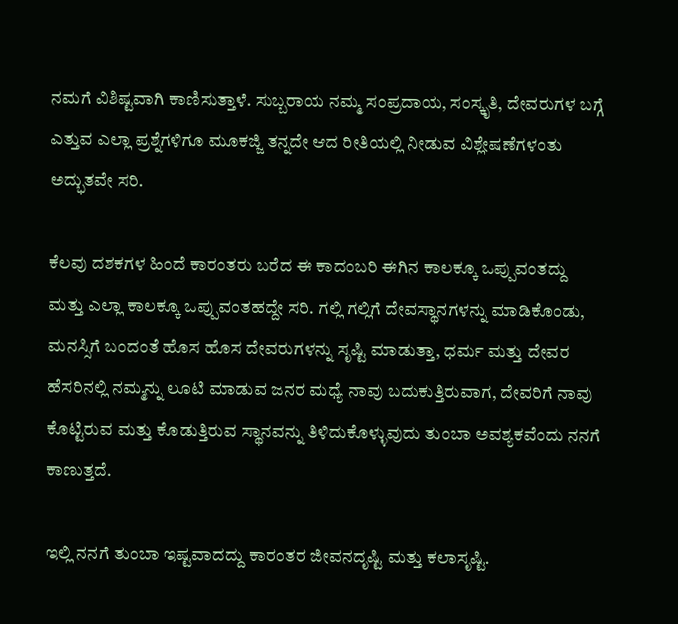ನಮಗೆ ವಿಶಿಷ್ಟವಾಗಿ ಕಾಣಿಸುತ್ತಾಳೆ. ಸುಬ್ಬರಾಯ ನಮ್ಮ ಸಂಪ್ರದಾಯ, ಸಂಸ್ಕೃತಿ, ದೇವರುಗಳ ಬಗ್ಗೆ ಎತ್ತುವ ಎಲ್ಲಾ ಪ್ರಶ್ನೆಗಳಿಗೂ ಮೂಕಜ್ಜಿ ತನ್ನದೇ ಆದ ರೀತಿಯಲ್ಲಿ ನೀಡುವ ವಿಶ್ಲೇಷಣೆಗಳಂತು ಅದ್ಭುತವೇ ಸರಿ.

ಕೆಲವು ದಶಕಗಳ ಹಿಂದೆ ಕಾರಂತರು ಬರೆದ ಈ ಕಾದಂಬರಿ ಈಗಿನ ಕಾಲಕ್ಕೂ ಒಪ್ಪುವಂತದ್ದು ಮತ್ತು ಎಲ್ಲಾ ಕಾಲಕ್ಕೂ ಒಪ್ಪುವಂತಹದ್ದೇ ಸರಿ. ಗಲ್ಲಿ ಗಲ್ಲಿಗೆ ದೇವಸ್ಥಾನಗಳನ್ನು ಮಾಡಿಕೊಂಡು, ಮನಸ್ಸಿಗೆ ಬಂದಂತೆ ಹೊಸ ಹೊಸ ದೇವರುಗಳನ್ನು ಸೃಷ್ಟಿ ಮಾಡುತ್ತಾ, ಧರ್ಮ ಮತ್ತು ದೇವರ ಹೆಸರಿನಲ್ಲಿ ನಮ್ಮನ್ನು ಲೂಟಿ ಮಾಡುವ ಜನರ ಮಧ್ಯೆ ನಾವು ಬದುಕುತ್ತಿರುವಾಗ, ದೇವರಿಗೆ ನಾವು ಕೊಟ್ಟಿರುವ ಮತ್ತು ಕೊಡುತ್ತಿರುವ ಸ್ಥಾನವನ್ನು ತಿಳಿದುಕೊಳ್ಳುವುದು ತುಂಬಾ ಅವಶ್ಯಕವೆಂದು ನನಗೆ ಕಾಣುತ್ತದೆ.

ಇಲ್ಲಿ ನನಗೆ ತುಂಬಾ ಇಷ್ಟವಾದದ್ದು ಕಾರಂತರ ಜೀವನದೃಷ್ಟಿ ಮತ್ತು ಕಲಾಸೃಷ್ಟಿ.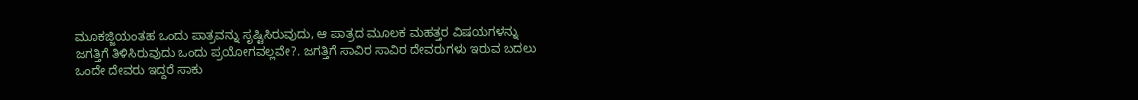ಮೂಕಜ್ಜಿಯಂತಹ ಒಂದು ಪಾತ್ರವನ್ನು ಸೃಷ್ಟಿಸಿರುವುದು, ಆ ಪಾತ್ರದ ಮೂಲಕ ಮಹತ್ತರ ವಿಷಯಗಳನ್ನು ಜಗತ್ತಿಗೆ ತಿಳಿಸಿರುವುದು ಒಂದು ಪ್ರಯೋಗವಲ್ಲವೇ?. ಜಗತ್ತಿಗೆ ಸಾವಿರ ಸಾವಿರ ದೇವರುಗಳು ಇರುವ ಬದಲು ಒಂದೇ ದೇವರು ಇದ್ದರೆ ಸಾಕು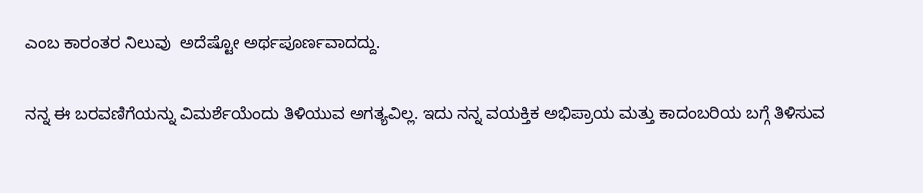ಎಂಬ ಕಾರಂತರ ನಿಲುವು  ಅದೆಷ್ಟೋ ಅರ್ಥಪೂರ್ಣವಾದದ್ದು.

ನನ್ನ ಈ ಬರವಣಿಗೆಯನ್ನು ವಿಮರ್ಶೆಯೆಂದು ತಿಳಿಯುವ ಅಗತ್ಯವಿಲ್ಲ. ಇದು ನನ್ನ ವಯಕ್ತಿಕ ಅಭಿಪ್ರಾಯ ಮತ್ತು ಕಾದಂಬರಿಯ ಬಗ್ಗೆ ತಿಳಿಸುವ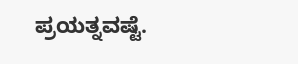ಪ್ರಯತ್ನವಷ್ಟೆ.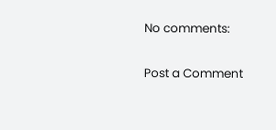No comments:

Post a Comment